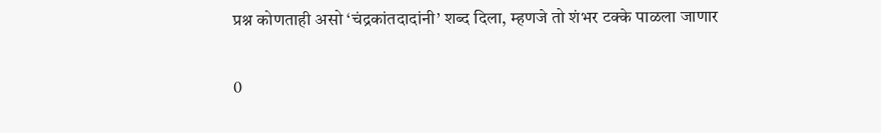प्रश्न कोणताही असो ‘चंद्रकांतदादांनी’ शब्द दिला, म्हणजे तो शंभर टक्के पाळला जाणार

0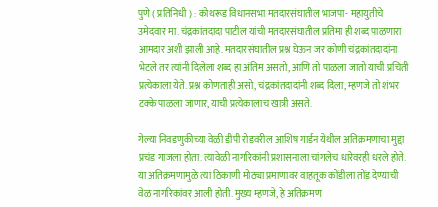पुणे ( प्रतिनिधी ) : कोथरूड विधानसभा मतदारसंघातील भाजपा- महायुतीचे उमेदवार मा. चंद्रकांतदादा पाटील यांची मतदारसंघातील प्रतिमा ही शब्द पाळणारा आमदार अशी झाली आहे. मतदारसंघातील प्रश्न घेऊन जर कोणी चंद्रकांतदादांना भेटले तर त्यांनी दिलेला शब्द हा अंतिम असतो, आणि तो पाळला जातो याची प्रचिती प्रत्येकाला येते. प्रश्न कोणताही असो, चंद्रकांतदादांनी शब्द दिला, म्हणजे तो शंभर टक्के पाळला जाणार, याची प्रत्येकालाच खात्री असते.

गेल्या निवडणुकीच्या वेळी डीपी रोडवरील आशिष गार्डन येथील अतिक्रमणाचा मुद्दा प्रचंड गाजला होता. त्यावेळी नागरिकांनी प्रशासनाला चांगलेच धारेवरही धरले होते. या अतिक्रमणामुळे त्या ठिकाणी मोठ्या प्रमाणावर वाहतूक कोंडीला तोंड देण्याची वेळ नागरिकांवर आली होती. मुख्य म्हणजे, हे अतिक्रमण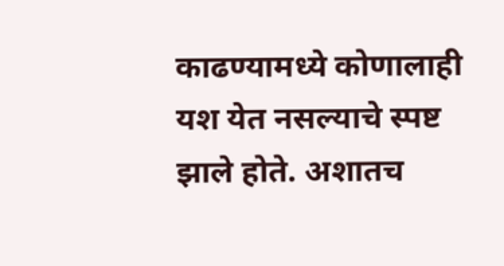काढण्यामध्ये कोणालाही यश येत नसल्याचे स्पष्ट झाले होते. अशातच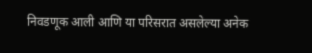निवडणूक आली आणि या परिसरात असलेल्या अनेक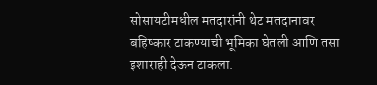सोसायटीमधील मतदारांनी थेट मतदानावर बहिष्कार टाकण्याची भूमिका घेतली आणि तसा इशाराही देऊन टाकला.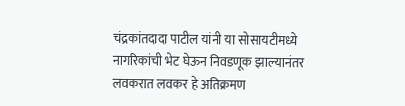चंद्रकांतदादा पाटील यांनी या सोसायटीमध्ये नागरिकांची भेट घेऊन निवडणूक झाल्यानंतर लवकरात लवकर हे अतिक्रमण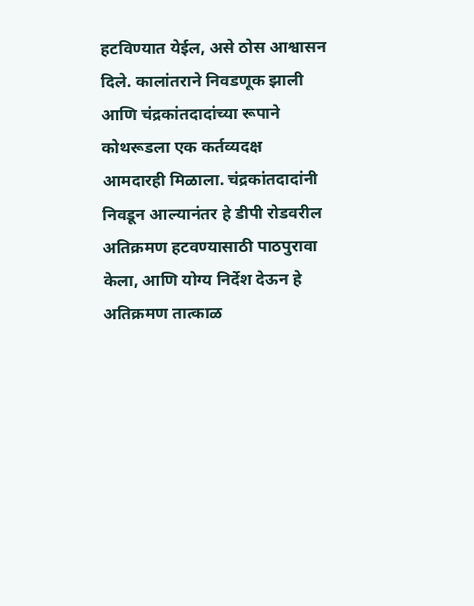हटविण्यात येईल, असे ठोस आश्वासन दिले. कालांतराने निवडणूक झाली आणि चंद्रकांतदादांच्या रूपाने कोथरूडला एक कर्तव्यदक्ष आमदारही मिळाला. चंद्रकांतदादांनी निवडून आल्यानंतर हे डीपी रोडवरील अतिक्रमण हटवण्यासाठी पाठपुरावा केला, आणि योग्य निर्देश देऊन हे अतिक्रमण तात्काळ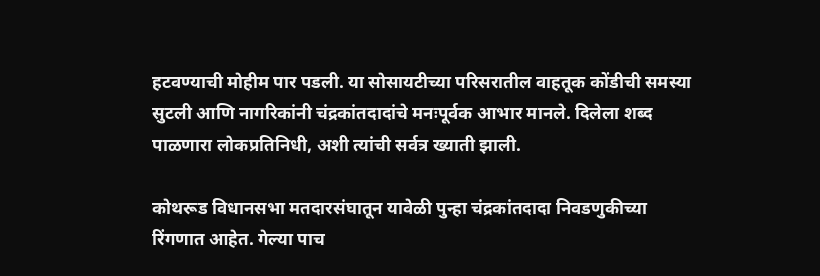हटवण्याची मोहीम पार पडली. या सोसायटीच्या परिसरातील वाहतूक कोंडीची समस्या सुटली आणि नागरिकांनी चंद्रकांतदादांचे मनःपूर्वक आभार मानले. दिलेला शब्द पाळणारा लोकप्रतिनिधी, अशी त्यांची सर्वत्र ख्याती झाली.

कोथरूड विधानसभा मतदारसंघातून यावेळी पुन्हा चंद्रकांतदादा निवडणुकीच्या रिंगणात आहेत. गेल्या पाच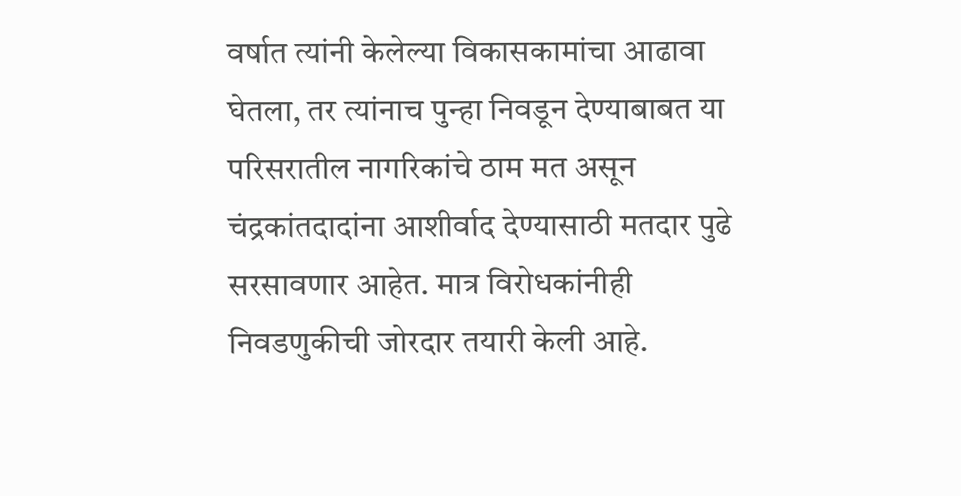वर्षात त्यांनी केलेल्या विकासकामांचा आढावा घेतला, तर त्यांनाच पुन्हा निवडून देण्याबाबत या परिसरातील नागरिकांचे ठाम मत असून चंद्रकांतदादांना आशीर्वाद देण्यासाठी मतदार पुढे सरसावणार आहेत. मात्र विरोधकांनीही निवडणुकीची जोरदार तयारी केली आहे.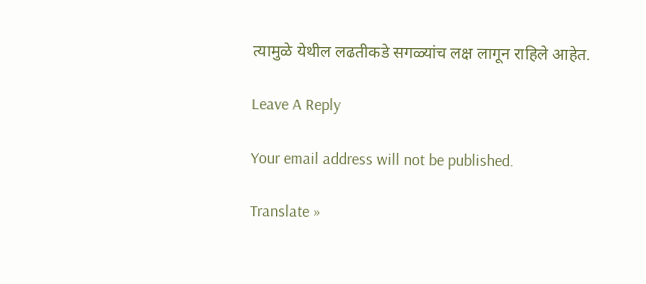त्यामुळे येथील लढतीकडे सगळ्यांच लक्ष लागून राहिले आहेत.

Leave A Reply

Your email address will not be published.

Translate »